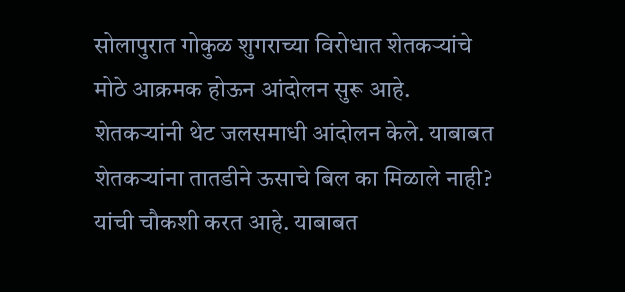सोलापुरात गोकुळ शुगराच्या विरोधात शेतकऱ्यांचे मोठे आक्रमक होऊन आंदोलन सुरू आहे. शेतकऱ्यांनी थेट जलसमाधी आंदोलन केले. याबाबत शेतकऱ्यांना तातडीने ऊसाचे बिल का मिळाले नाही? यांची चौकशी करत आहे. याबाबत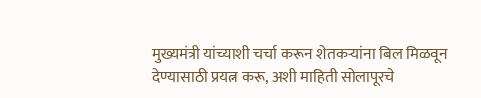मुख्यमंत्री यांच्याशी चर्चा करून शेतकऱ्यांना बिल मिळवून देण्यासाठी प्रयत्न करू, अशी माहिती सोलापूरचे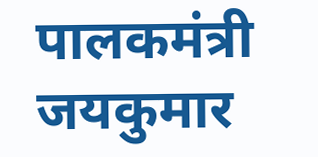पालकमंत्री जयकुमार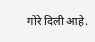गोरे दिली आहे.